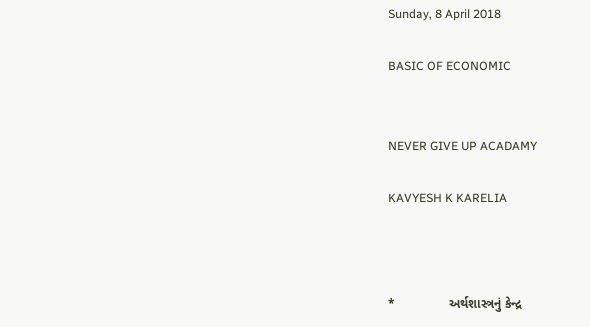Sunday, 8 April 2018

BASIC OF ECONOMIC


NEVER GIVE UP ACADAMY

KAVYESH K KARELIA



*               અર્થશાસ્ત્રનું કેન્દ્ર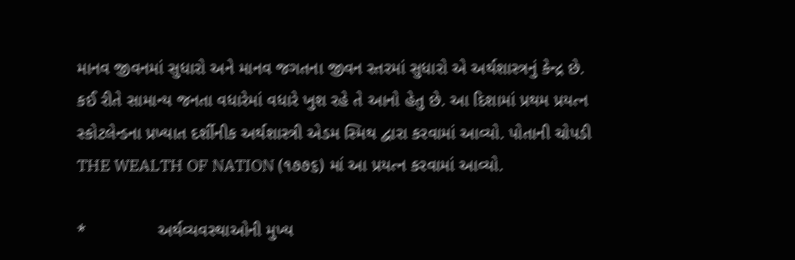માનવ જીવનમાં સુધારો અને માનવ જગતના જીવન સ્તરમાં સુધારો એ અર્થશાસ્ત્રનું કેન્દ્ર છે. કઈ રીતે સામાન્ય જનતા વધારેમાં વધારે ખુશ રહે તે આનો હેતુ છે. આ દિશામાં પ્રથમ પ્રયત્ન સ્કોટલેન્ડના પ્રખ્યાત દર્શીનીક અર્થશાસ્ત્રી એડમ સ્મિથ દ્વારા કરવામાં આવ્યો. પોતાની ચોપડી THE WEALTH OF NATION (૧૭૭૬) માં આ પ્રયત્ન કરવામાં આવ્યો.

*               અર્થવ્યવસ્થાઓની મુખ્ય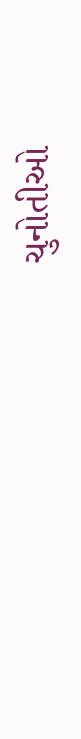ચુનોતીઓ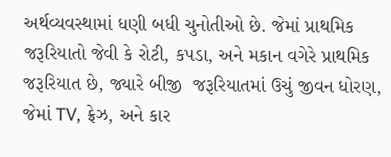અર્થવ્યવસ્થામાં ધણી બધી ચુનોતીઓ છે. જેમાં પ્રાથમિક જરૂરિયાતો જેવી કે રોટી, કપડા, અને મકાન વગેરે પ્રાથમિક જરૂરિયાત છે, જ્યારે બીજી  જરૂરિયાતમાં ઉચું જીવન ધોરણ, જેમાં TV, ફ્રેઝ, અને કાર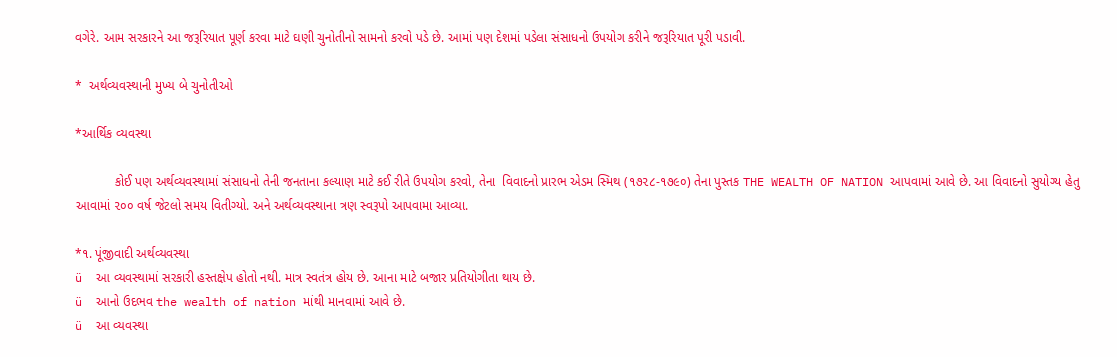વગેરે. આમ સરકારને આ જરૂરિયાત પૂર્ણ કરવા માટે ઘણી ચુનોતીનો સામનો કરવો પડે છે. આમાં પણ દેશમાં પડેલા સંસાધનો ઉપયોગ કરીને જરૂરિયાત પૂરી પડાવી.

*  અર્થવ્યવસ્થાની મુખ્ય બે ચુનોતીઓ

*આર્થિક વ્યવસ્થા

           કોઈ પણ અર્થવ્યવસ્થામાં સંસાધનો તેની જનતાના કલ્યાણ માટે કઈ રીતે ઉપયોગ કરવો, તેના  વિવાદનો પ્રારભ એડમ સ્મિથ (૧૭૨૮-૧૭૯૦) તેના પુસ્તક THE WEALTH OF NATION આપવામાં આવે છે. આ વિવાદનો સુયોગ્ય હેતુ આવામાં ૨૦૦ વર્ષ જેટલો સમય વિતીગ્યો. અને અર્થવ્યવસ્થાના ત્રણ સ્વરૂપો આપવામા આવ્યા.

*૧. પૂંજીવાદી અર્થવ્યવસ્થા
ü  આ વ્યવસ્થામાં સરકારી હસ્તક્ષેપ હોતો નથી. માત્ર સ્વતંત્ર હોય છે. આના માટે બજાર પ્રતિયોગીતા થાય છે.
ü  આનો ઉદભવ the wealth of nation માંથી માનવામાં આવે છે.
ü  આ વ્યવસ્થા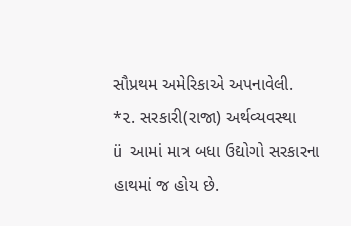સૌપ્રથમ અમેરિકાએ અપનાવેલી.
*૨. સરકારી(રાજા) અર્થવ્યવસ્થા
ü  આમાં માત્ર બધા ઉદ્યોગો સરકારના હાથમાં જ હોય છે.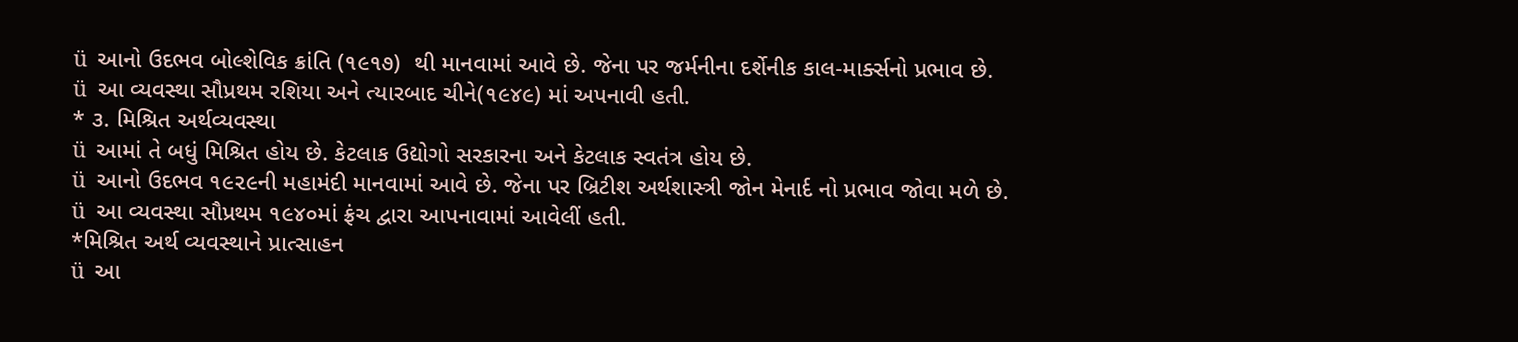ü  આનો ઉદભવ બોલ્શેવિક ક્રાંતિ (૧૯૧૭)  થી માનવામાં આવે છે. જેના પર જર્મનીના દર્શેનીક કાલ-માર્ક્સનો પ્રભાવ છે.
ü  આ વ્યવસ્થા સૌપ્રથમ રશિયા અને ત્યારબાદ ચીને(૧૯૪૯) માં અપનાવી હતી.
* ૩. મિશ્રિત અર્થવ્યવસ્થા
ü  આમાં તે બધું મિશ્રિત હોય છે. કેટલાક ઉદ્યોગો સરકારના અને કેટલાક સ્વતંત્ર હોય છે.
ü  આનો ઉદભવ ૧૯૨૯ની મહામંદી માનવામાં આવે છે. જેના પર બ્રિટીશ અર્થશાસ્ત્રી જોન મેનાર્દ નો પ્રભાવ જોવા મળે છે.
ü  આ વ્યવસ્થા સૌપ્રથમ ૧૯૪૦માં ફ્રંચ દ્વારા આપનાવામાં આવેલીં હતી.
*મિશ્રિત અર્થ વ્યવસ્થાને પ્રાત્સાહન
ü  આ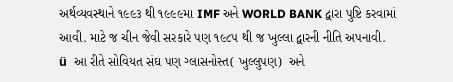અર્થવ્યવસ્થાને ૧૯૯૩ થી ૧૯૯૯મા IMF અને WORLD BANK દ્વારા પુષ્ટિ કરવામાં આવી. માટે જ ચીન જેવી સરકારે પણ ૧૯૮૫ થી જ ખુલ્લા દ્વારની નીતિ અપનાવી.
ü  આ રીતે સોવિયત સંઘ પણ ગ્લાસનોસ્ત( ખુલ્લુપણ)  અને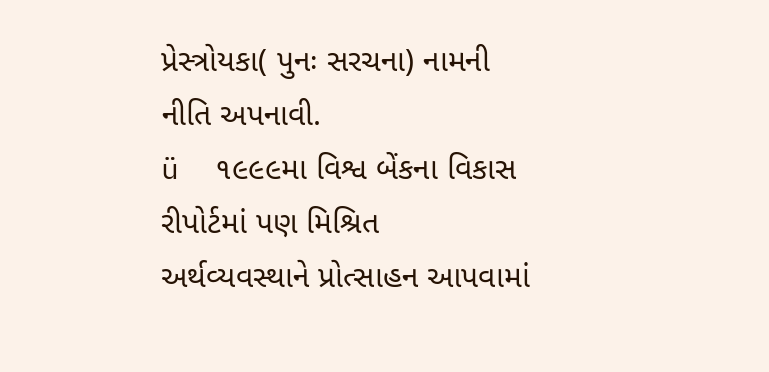પ્રેસ્ત્રોયકા( પુનઃ સરચના) નામની નીતિ અપનાવી.
ü  ૧૯૯૯મા વિશ્વ બેંકના વિકાસ રીપોર્ટમાં પણ મિશ્રિત અર્થવ્યવસ્થાને પ્રોત્સાહન આપવામાં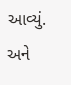આવ્યું. અને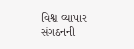વિશ્વ વ્યાપાર સંગઠનની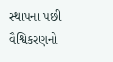સ્થાપના પછી વૈશ્વિકરણનો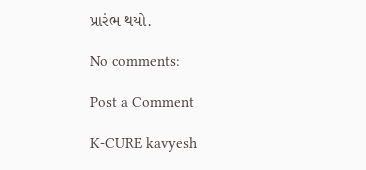પ્રારંભ થયો.

No comments:

Post a Comment

K-CURE kavyesh